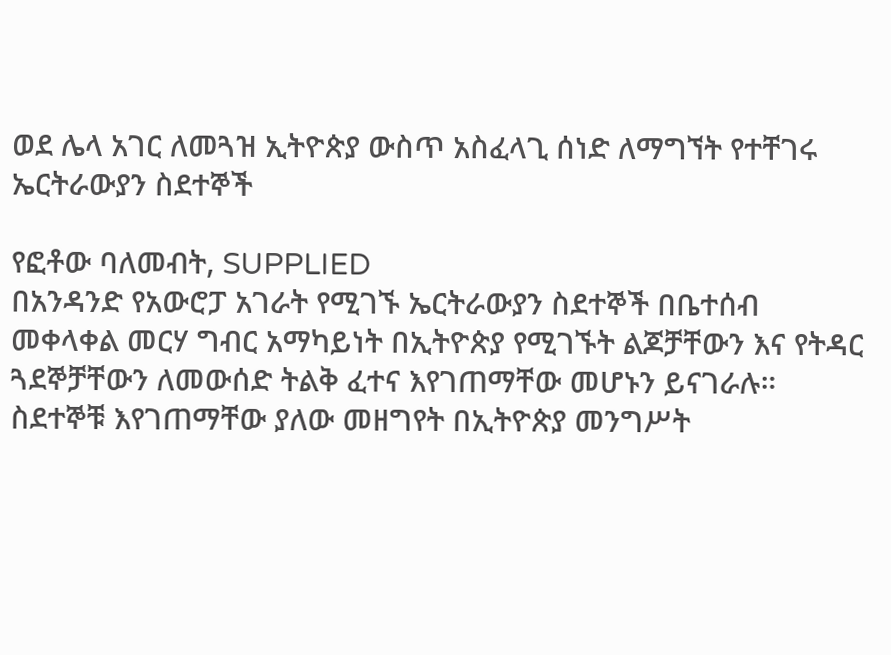ወደ ሌላ አገር ለመጓዝ ኢትዮጵያ ውስጥ አስፈላጊ ሰነድ ለማግኘት የተቸገሩ ኤርትራውያን ስደተኞች

የፎቶው ባለመብት, SUPPLIED
በአንዳንድ የአውሮፓ አገራት የሚገኙ ኤርትራውያን ስደተኞች በቤተሰብ መቀላቀል መርሃ ግብር አማካይነት በኢትዮጵያ የሚገኙት ልጆቻቸውን እና የትዳር ጓደኞቻቸውን ለመውሰድ ትልቅ ፈተና እየገጠማቸው መሆኑን ይናገራሉ።
ስደተኞቹ እየገጠማቸው ያለው መዘግየት በኢትዮጵያ መንግሥት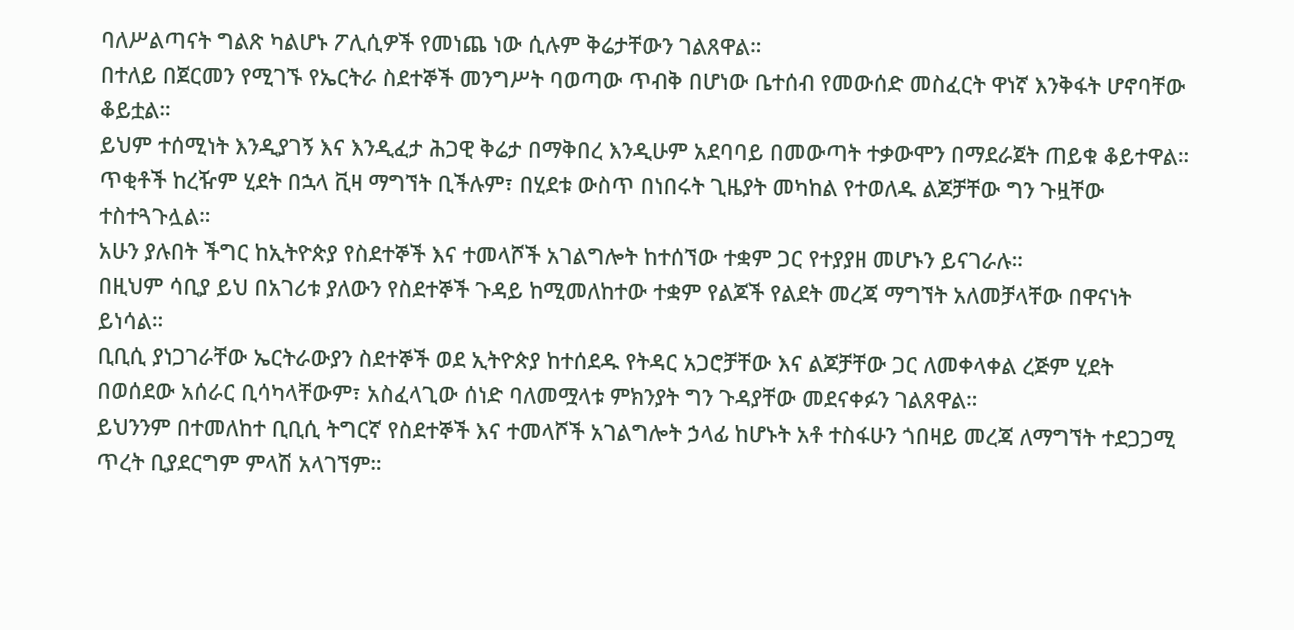ባለሥልጣናት ግልጽ ካልሆኑ ፖሊሲዎች የመነጨ ነው ሲሉም ቅሬታቸውን ገልጸዋል።
በተለይ በጀርመን የሚገኙ የኤርትራ ስደተኞች መንግሥት ባወጣው ጥብቅ በሆነው ቤተሰብ የመውሰድ መስፈርት ዋነኛ እንቅፋት ሆኖባቸው ቆይቷል።
ይህም ተሰሚነት እንዲያገኝ እና እንዲፈታ ሕጋዊ ቅሬታ በማቅበረ እንዲሁም አደባባይ በመውጣት ተቃውሞን በማደራጀት ጠይቁ ቆይተዋል።
ጥቂቶች ከረዥም ሂደት በኋላ ቪዛ ማግኘት ቢችሉም፣ በሂደቱ ውስጥ በነበሩት ጊዜያት መካከል የተወለዱ ልጆቻቸው ግን ጉዟቸው ተስተጓጉሏል።
አሁን ያሉበት ችግር ከኢትዮጵያ የስደተኞች እና ተመላሾች አገልግሎት ከተሰኘው ተቋም ጋር የተያያዘ መሆኑን ይናገራሉ።
በዚህም ሳቢያ ይህ በአገሪቱ ያለውን የስደተኞች ጉዳይ ከሚመለከተው ተቋም የልጆች የልደት መረጃ ማግኘት አለመቻላቸው በዋናነት ይነሳል።
ቢቢሲ ያነጋገራቸው ኤርትራውያን ስደተኞች ወደ ኢትዮጵያ ከተሰደዱ የትዳር አጋሮቻቸው እና ልጆቻቸው ጋር ለመቀላቀል ረጅም ሂደት በወሰደው አሰራር ቢሳካላቸውም፣ አስፈላጊው ሰነድ ባለመሟላቱ ምክንያት ግን ጉዳያቸው መደናቀፉን ገልጸዋል።
ይህንንም በተመለከተ ቢቢሲ ትግርኛ የስደተኞች እና ተመላሾች አገልግሎት ኃላፊ ከሆኑት አቶ ተስፋሁን ጎበዛይ መረጃ ለማግኘት ተደጋጋሚ ጥረት ቢያደርግም ምላሽ አላገኘም።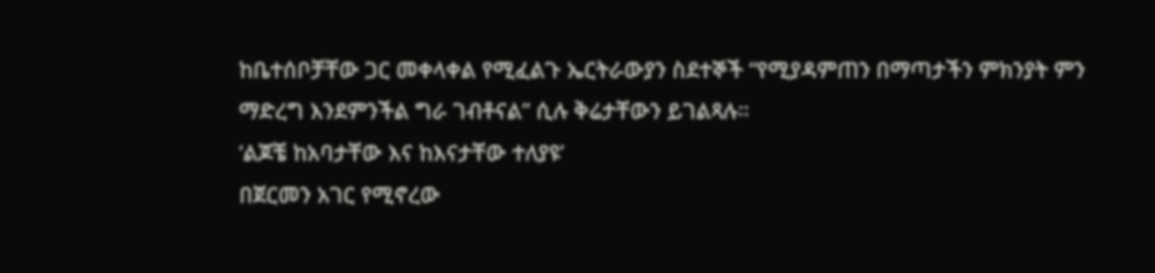ከቤተሰቦቻቸው ጋር መቀላቀል የሚፈልጉ ኤርትራውያን ስደተኞች “የሚያዳምጠን በማጣታችን ምክንያት ምን ማድረግ እንደምንችል ግራ ገብቶናል” ሲሉ ቅሬታቸውን ይገልጻሉ።
‘ልጆቼ ከአባታቸው እና ከእናታቸው ተለያዩ’
በጀርመን አገር የሚኖረው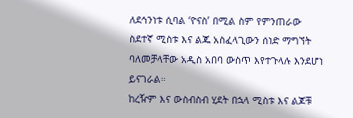ለደኅንነቱ ሲባል ‘ዮናስ’ በሚል ስም የምንጠራው ስደተኛ ሚስቱ እና ልጁ አስፈላጊውን ሰነድ ማግኘት ባለመቻላቸው አዲስ አበባ ውስጥ እየተጉላሉ እንደሆነ ይናገራል።
ከረዥም እና ውስብስብ ሂደት በኋላ ሚስቱ እና ልጆቹ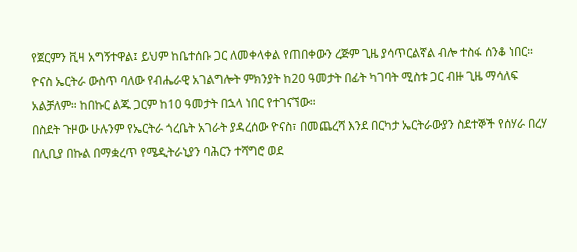የጀርምን ቪዛ አግኝተዋል፤ ይህም ከቤተሰቡ ጋር ለመቀላቀል የጠበቀውን ረጅም ጊዜ ያሳጥርልኛል ብሎ ተስፋ ሰንቆ ነበር።
ዮናስ ኤርትራ ውስጥ ባለው የብሔራዊ አገልግሎት ምክንያት ከ20 ዓመታት በፊት ካገባት ሚስቱ ጋር ብዙ ጊዜ ማሳለፍ አልቻለም። ከበኩር ልጁ ጋርም ከ10 ዓመታት በኋላ ነበር የተገናኘው።
በስደት ጉዞው ሁሉንም የኤርትራ ጎረቤት አገራት ያዳረሰው ዮናስ፣ በመጨረሻ እንደ በርካታ ኤርትራውያን ስደተኞች የሰሃራ በረሃ በሊቢያ በኩል በማቋረጥ የሜዲትራኒያን ባሕርን ተሻግሮ ወደ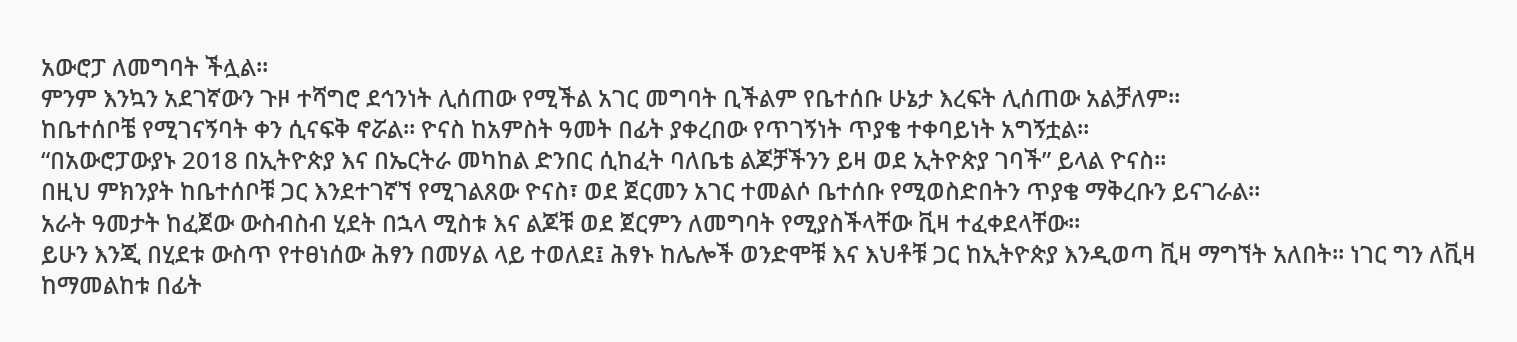አውሮፓ ለመግባት ችሏል።
ምንም እንኳን አደገኛውን ጉዞ ተሻግሮ ደኅንነት ሊሰጠው የሚችል አገር መግባት ቢችልም የቤተሰቡ ሁኔታ እረፍት ሊሰጠው አልቻለም።
ከቤተሰቦቼ የሚገናኝባት ቀን ሲናፍቅ ኖሯል። ዮናስ ከአምስት ዓመት በፊት ያቀረበው የጥገኝነት ጥያቄ ተቀባይነት አግኝቷል።
“በአውሮፓውያኑ 2018 በኢትዮጵያ እና በኤርትራ መካከል ድንበር ሲከፈት ባለቤቴ ልጆቻችንን ይዛ ወደ ኢትዮጵያ ገባች” ይላል ዮናስ።
በዚህ ምክንያት ከቤተሰቦቹ ጋር እንደተገኛኘ የሚገልጸው ዮናስ፣ ወደ ጀርመን አገር ተመልሶ ቤተሰቡ የሚወስድበትን ጥያቄ ማቅረቡን ይናገራል።
አራት ዓመታት ከፈጀው ውስብስብ ሂደት በኋላ ሚስቱ እና ልጆቹ ወደ ጀርምን ለመግባት የሚያስችላቸው ቪዛ ተፈቀደላቸው።
ይሁን እንጂ በሂደቱ ውስጥ የተፀነሰው ሕፃን በመሃል ላይ ተወለደ፤ ሕፃኑ ከሌሎች ወንድሞቹ እና እህቶቹ ጋር ከኢትዮጵያ እንዲወጣ ቪዛ ማግኘት አለበት። ነገር ግን ለቪዛ ከማመልከቱ በፊት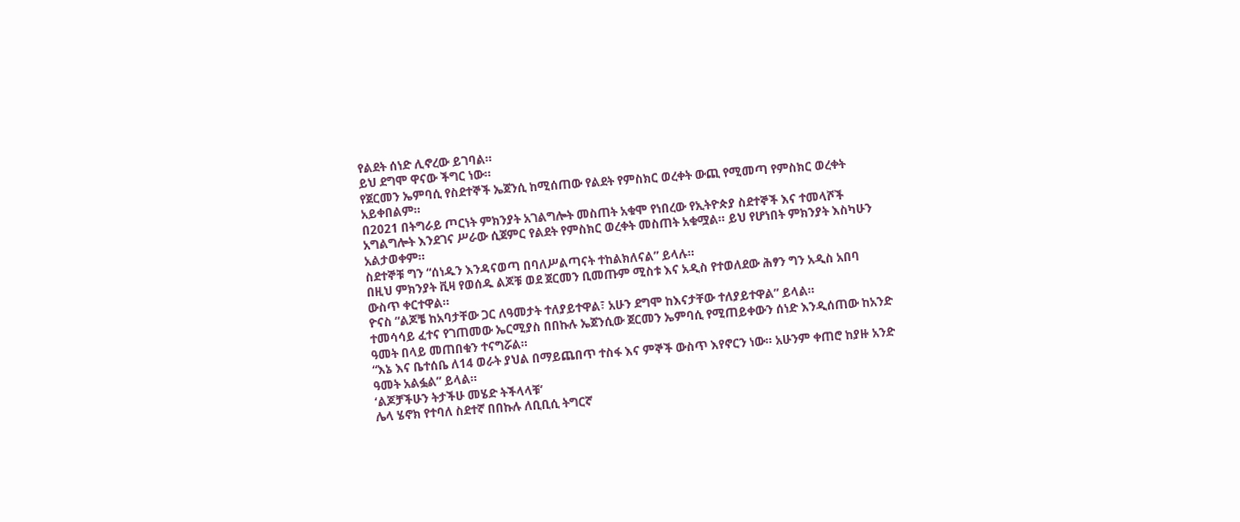የልደት ሰነድ ሊኖረው ይገባል።
ይህ ደግሞ ዋናው ችግር ነው።
የጀርመን ኤምባሲ የስደተኞች ኤጀንሲ ከሚሰጠው የልደት የምስክር ወረቀት ውጪ የሚመጣ የምስክር ወረቀት አይቀበልም።
በ2021 በትግራይ ጦርነት ምክንያት አገልግሎት መስጠት አቁሞ የነበረው የኢትዮጵያ ስደተኞች እና ተመላሾች አግልግሎት እንደገና ሥራው ሲጀምር የልደት የምስክር ወረቀት መስጠት አቁሟል። ይህ የሆነበት ምክንያት እስካሁን አልታወቀም።
ስደተኞቹ ግን “ሰነዱን እንዳናወጣ በባለሥልጣናት ተከልክለናል” ይላሉ።
በዚህ ምክንያት ቪዛ የወሰዱ ልጆቹ ወደ ጀርመን ቢመጡም ሚስቱ እና አዲስ የተወለደው ሕፃን ግን አዲስ አበባ ውስጥ ቀርተዋል።
ዮናስ “ልጆቼ ከአባታቸው ጋር ለዓመታት ተለያይተዋል፣ አሁን ደግሞ ከእናታቸው ተለያይተዋል” ይላል።
ተመሳሳይ ፈተና የገጠመው ኤርሚያስ በበኩሉ ኤጀንሲው ጀርመን ኤምባሲ የሚጠይቀውን ሰነድ እንዲሰጠው ከአንድ ዓመት በላይ መጠበቁን ተናግሯል።
“እኔ እና ቤተሰቤ ለ14 ወራት ያህል በማይጨበጥ ተስፋ እና ምኞች ውስጥ እየኖርን ነው። አሁንም ቀጠሮ ከያዙ አንድ ዓመት አልፏል” ይላል።
‘ልጆቻችሁን ትታችሁ መሄድ ትችላላቹ’
ሌላ ሄኖክ የተባለ ስደተኛ በበኩሉ ለቢቢሲ ትግርኛ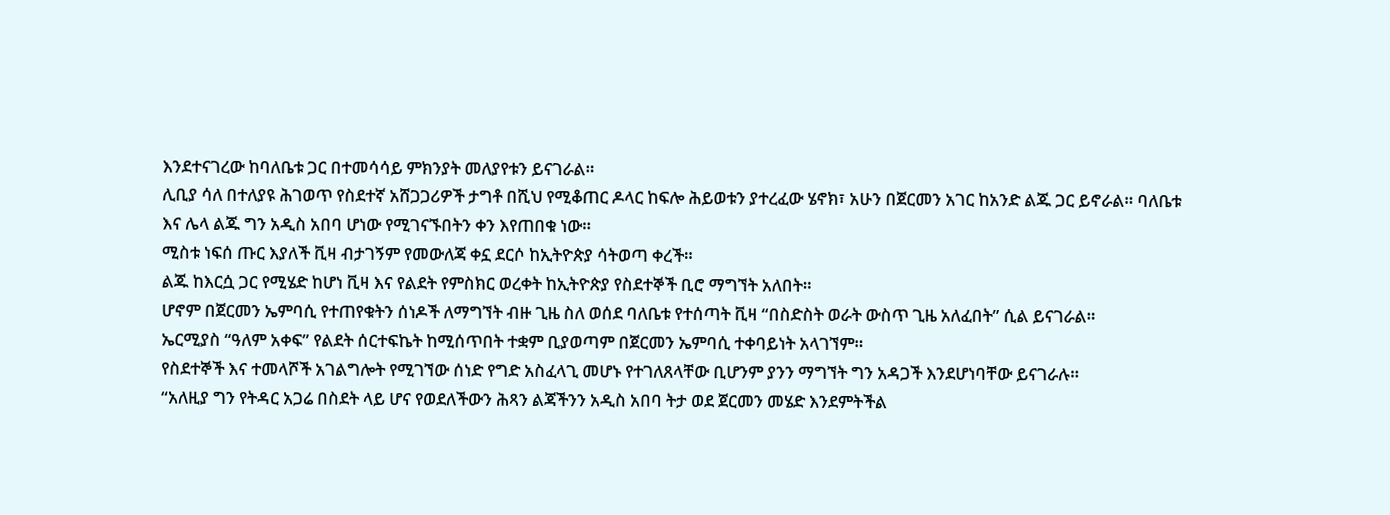እንደተናገረው ከባለቤቱ ጋር በተመሳሳይ ምክንያት መለያየቱን ይናገራል።
ሊቢያ ሳለ በተለያዩ ሕገወጥ የስደተኛ አሸጋጋሪዎች ታግቶ በሺህ የሚቆጠር ዶላር ከፍሎ ሕይወቱን ያተረፈው ሄኖክ፣ አሁን በጀርመን አገር ከአንድ ልጁ ጋር ይኖራል። ባለቤቱ እና ሌላ ልጁ ግን አዲስ አበባ ሆነው የሚገናኙበትን ቀን እየጠበቁ ነው።
ሚስቱ ነፍሰ ጡር እያለች ቪዛ ብታገኝም የመውለጃ ቀኗ ደርሶ ከኢትዮጵያ ሳትወጣ ቀረች።
ልጁ ከእርሷ ጋር የሚሄድ ከሆነ ቪዛ እና የልደት የምስክር ወረቀት ከኢትዮጵያ የስደተኞች ቢሮ ማግኘት አለበት።
ሆኖም በጀርመን ኤምባሲ የተጠየቁትን ሰነዶች ለማግኘት ብዙ ጊዜ ስለ ወሰደ ባለቤቱ የተሰጣት ቪዛ “በስድስት ወራት ውስጥ ጊዜ አለፈበት” ሲል ይናገራል።
ኤርሚያስ “ዓለም አቀፍ” የልደት ሰርተፍኬት ከሚሰጥበት ተቋም ቢያወጣም በጀርመን ኤምባሲ ተቀባይነት አላገኘም።
የስደተኞች እና ተመላሾች አገልግሎት የሚገኘው ሰነድ የግድ አስፈላጊ መሆኑ የተገለጸላቸው ቢሆንም ያንን ማግኘት ግን አዳጋች እንደሆነባቸው ይናገራሉ።
“አለዚያ ግን የትዳር አጋሬ በስደት ላይ ሆና የወደለችውን ሕጻን ልጃችንን አዲስ አበባ ትታ ወደ ጀርመን መሄድ እንደምትችል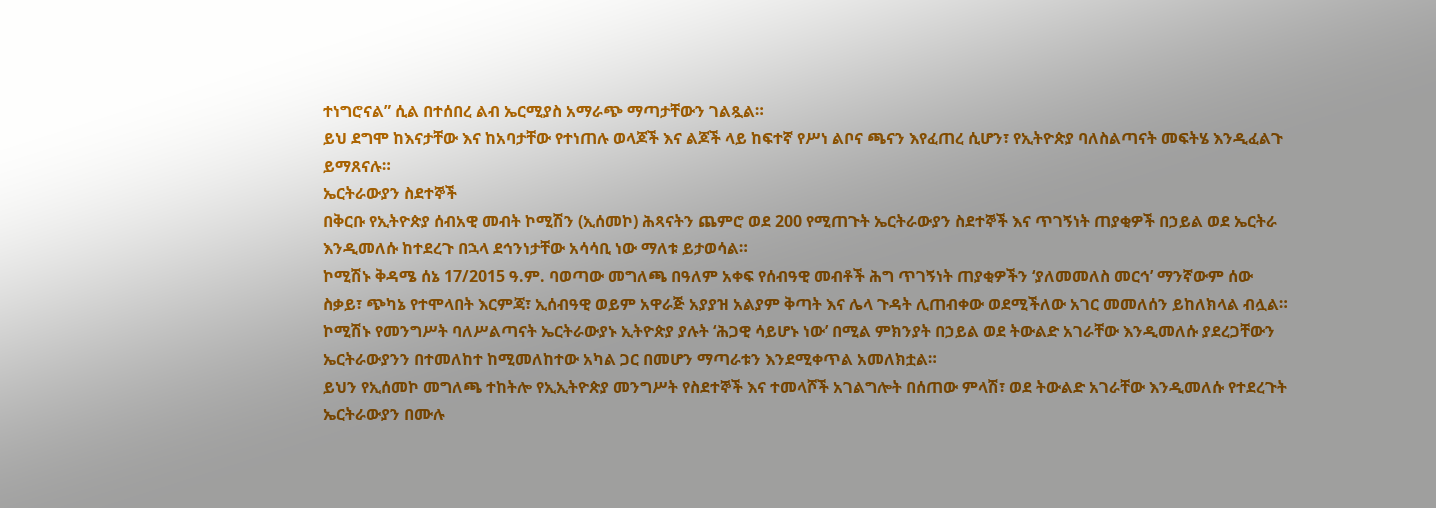ተነግሮናል” ሲል በተሰበረ ልብ ኤርሚያስ አማራጭ ማጣታቸውን ገልጿል።
ይህ ደግሞ ከእናታቸው እና ከአባታቸው የተነጠሉ ወላጆች እና ልጆች ላይ ከፍተኛ የሥነ ልቦና ጫናን እየፈጠረ ሲሆን፣ የኢትዮጵያ ባለስልጣናት መፍትሄ እንዲፈልጉ ይማጸናሉ።
ኤርትራውያን ስደተኞች
በቅርቡ የኢትዮጵያ ሰብአዊ መብት ኮሚሽን (ኢሰመኮ) ሕጻናትን ጨምሮ ወደ 200 የሚጠጉት ኤርትራውያን ስደተኞች እና ጥገኝነት ጠያቂዎች በኃይል ወደ ኤርትራ እንዲመለሱ ከተደረጉ በኋላ ደኅንነታቸው አሳሳቢ ነው ማለቱ ይታወሳል።
ኮሚሽኑ ቅዳሜ ሰኔ 17/2015 ዓ.ም. ባወጣው መግለጫ በዓለም አቀፍ የሰብዓዊ መብቶች ሕግ ጥገኝነት ጠያቂዎችን ‘ያለመመለስ መርኅ’ ማንኛውም ሰው ስቃይ፣ ጭካኔ የተሞላበት እርምጃ፣ ኢሰብዓዊ ወይም አዋራጅ አያያዝ አልያም ቅጣት እና ሌላ ጉዳት ሊጠብቀው ወደሚችለው አገር መመለሰን ይከለክላል ብሏል።
ኮሚሽኑ የመንግሥት ባለሥልጣናት ኤርትራውያኑ ኢትዮጵያ ያሉት ‘ሕጋዊ ሳይሆኑ ነው’ በሚል ምክንያት በኃይል ወደ ትውልድ አገራቸው እንዲመለሱ ያደረጋቸውን ኤርትራውያንን በተመለከተ ከሚመለከተው አካል ጋር በመሆን ማጣራቱን እንደሚቀጥል አመለክቷል።
ይህን የኢሰመኮ መግለጫ ተከትሎ የኢኢትዮጵያ መንግሥት የስደተኞች እና ተመላሾች አገልግሎት በሰጠው ምላሽ፣ ወደ ትውልድ አገራቸው እንዲመለሱ የተደረጉት ኤርትራውያን በሙሉ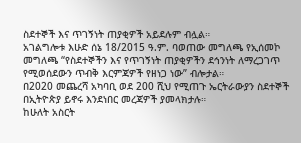ስደተኞች እና ጥገኝነት ጠያቂዎች አይደሉም ብሏል።
አገልግሎቱ እሁድ ሰኔ 18/2015 ዓ.ም. ባወጠው መግለጫ የኢሰመኮ መግለጫ “የስደተኞችን እና የጥገኝነት ጠያቂዎችን ደኅንነት ለማረጋገጥ የሚወሰደውን ጥብቅ እርምጃዎች የዘነጋ ነው” ብሎታል።
በ2020 መጨረሻ አካባቢ ወደ 200 ሺህ የሚጠጉ ኤርትራውያን ስደተኞች በኢትዮጵያ ይኖሩ እንደነበር መረጃዎች ያመላክታሉ።
ከሁለት አስርት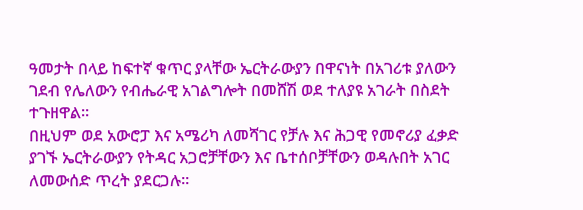ዓመታት በላይ ከፍተኛ ቁጥር ያላቸው ኤርትራውያን በዋናነት በአገሪቱ ያለውን ገደብ የሌለውን የብሔራዊ አገልግሎት በመሸሽ ወደ ተለያዩ አገራት በስደት ተጉዘዋል።
በዚህም ወደ አውሮፓ እና አሜሪካ ለመሻገር የቻሉ እና ሕጋዊ የመኖሪያ ፈቃድ ያገኙ ኤርትራውያን የትዳር አጋሮቻቸውን እና ቤተሰቦቻቸውን ወዳሉበት አገር ለመውሰድ ጥረት ያደርጋሉ።